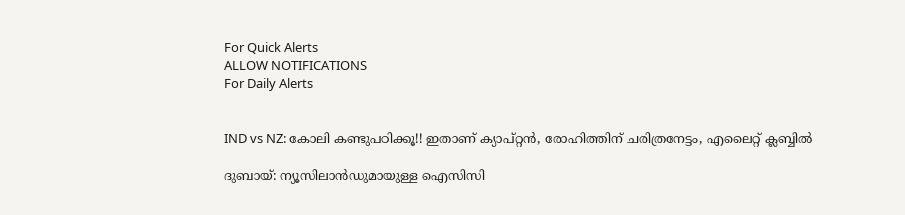For Quick Alerts
ALLOW NOTIFICATIONS
For Daily Alerts


IND vs NZ: കോലി കണ്ടുപഠിക്കൂ!! ഇതാണ് ക്യാപ്റ്റന്‍, രോഹിത്തിന് ചരിത്രനേട്ടം, എലൈറ്റ് ക്ലബ്ബില്‍

ദുബായ്: ന്യൂസിലാന്‍ഡുമായുള്ള ഐസിസി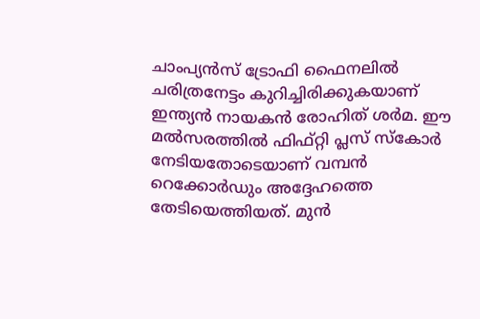ചാംപ്യന്‍സ് ട്രോഫി ഫൈനലില്‍ ചരിത്രനേട്ടം കുറിച്ചിരിക്കുകയാണ് ഇന്ത്യന്‍ നായകന്‍ രോഹിത് ശര്‍മ. ഈ മല്‍സരത്തില്‍ ഫിഫ്റ്റി പ്ലസ് സ്‌കോര്‍ നേടിയതോടെയാണ് വമ്പന്‍ റെക്കോര്‍ഡും അദ്ദേഹത്തെ തേടിയെത്തിയത്. മുന്‍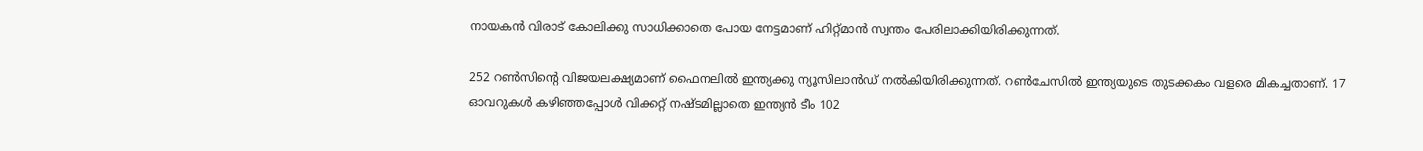നായകന്‍ വിരാട് കോലിക്കു സാധിക്കാതെ പോയ നേട്ടമാണ് ഹിറ്റ്മാന്‍ സ്വന്തം പേരിലാക്കിയിരിക്കുന്നത്.

252 റണ്‍സിന്റെ വിജയലക്ഷ്യമാണ് ഫൈനലില്‍ ഇന്ത്യക്കു ന്യൂസിലാന്‍ഡ് നല്‍കിയിരിക്കുന്നത്. റണ്‍ചേസില്‍ ഇന്ത്യയുടെ തുടക്കകം വളരെ മികച്ചതാണ്. 17 ഓവറുകള്‍ കഴിഞ്ഞപ്പോള്‍ വിക്കറ്റ് നഷ്ടമില്ലാതെ ഇന്ത്യന്‍ ടീം 102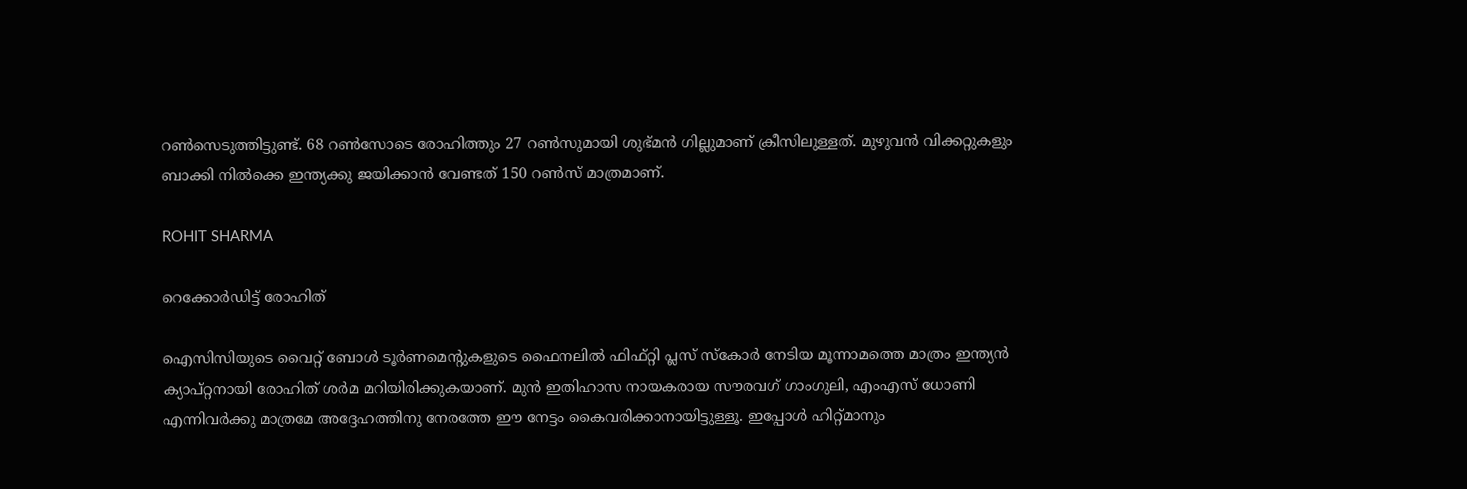റണ്‍സെടുത്തിട്ടുണ്ട്. 68 റണ്‍സോടെ രോഹിത്തും 27 റണ്‍സുമായി ശുഭ്മന്‍ ഗില്ലുമാണ് ക്രീസിലുള്ളത്. മുഴുവന്‍ വിക്കറ്റുകളും ബാക്കി നില്‍ക്കെ ഇന്ത്യക്കു ജയിക്കാന്‍ വേണ്ടത് 150 റണ്‍സ് മാത്രമാണ്.

ROHIT SHARMA

റെക്കോര്‍ഡിട്ട് രോഹിത്

ഐസിസിയുടെ വൈറ്റ് ബോള്‍ ടൂര്‍ണമെന്റുകളുടെ ഫൈനലില്‍ ഫിഫ്റ്റി പ്ലസ് സ്‌കോര്‍ നേടിയ മൂന്നാമത്തെ മാത്രം ഇന്ത്യന്‍ ക്യാപ്റ്റനായി രോഹിത് ശര്‍മ മറിയിരിക്കുകയാണ്. മുന്‍ ഇതിഹാസ നായകരായ സൗരവഗ് ഗാംഗുലി, എംഎസ് ധോണി എന്നിവര്‍ക്കു മാത്രമേ അദ്ദേഹത്തിനു നേരത്തേ ഈ നേട്ടം കൈവരിക്കാനായിട്ടുള്ളൂ. ഇപ്പോള്‍ ഹിറ്റ്മാനും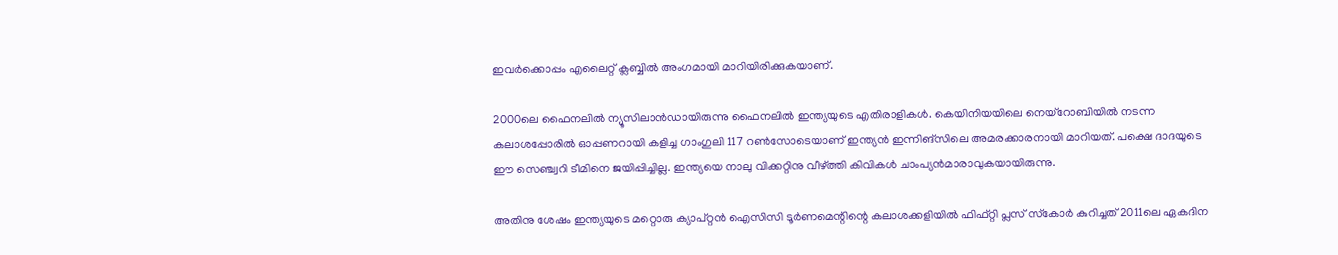ഇവര്‍ക്കൊപ്പം എലൈറ്റ് ക്ലബ്ബില്‍ അംഗമായി മാറിയിരിക്കുകയാണ്.

2000ലെ ഫൈനലില്‍ ന്യൂസിലാന്‍ഡായിരുന്നു ഫൈനലില്‍ ഇന്ത്യയുടെ എതിരാളികള്‍. കെയിനിയയിലെ നെയ്‌റോബിയില്‍ നടന്ന കലാശപ്പോരില്‍ ഓപ്പണറായി കളിച്ച ഗാംഗുലി 117 റണ്‍സോടെയാണ് ഇന്ത്യന്‍ ഇന്നിങ്‌സിലെ അമരക്കാരനായി മാറിയത്. പക്ഷെ ദാദയുടെ ഈ സെഞ്ച്വറി ടീമിനെ ജയിപ്പിച്ചില്ല. ഇന്ത്യയെ നാലു വിക്കറ്റിനു വീഴ്ത്തി കിവികള്‍ ചാംപ്യന്‍മാരാവുകയായിരുന്നു.

അതിനു ശേഷം ഇന്ത്യയുടെ മറ്റൊരു ക്യാപ്റ്റന്‍ ഐസിസി ടൂര്‍ണമെന്റിന്റെ കലാശക്കളിയില്‍ ഫിഫ്റ്റി പ്ലസ് സ്‌കോര്‍ കുറിച്ചത് 2011ലെ ഏകദിന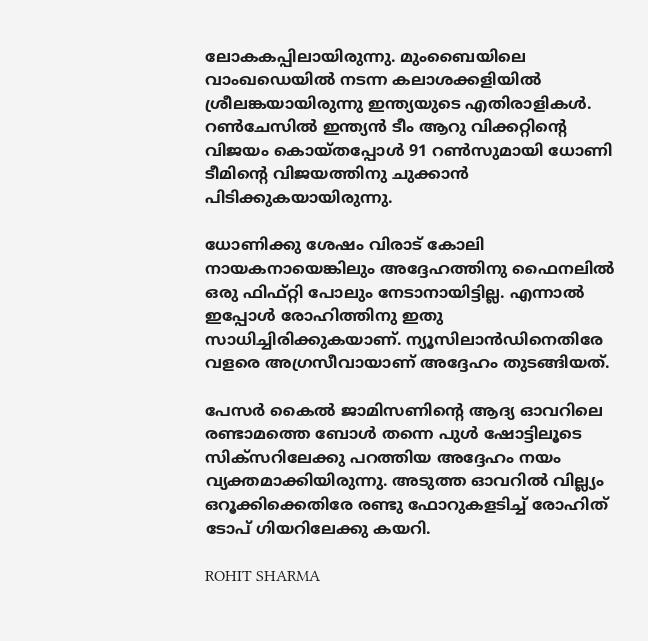ലോകകപ്പിലായിരുന്നു. മുംബൈയിലെ വാംഖഡെയില്‍ നടന്ന കലാശക്കളിയില്‍ ശ്രീലങ്കയായിരുന്നു ഇന്ത്യയുടെ എതിരാളികള്‍. റണ്‍ചേസില്‍ ഇന്ത്യന്‍ ടീം ആറു വിക്കറ്റിന്റെ വിജയം കൊയ്തപ്പോള്‍ 91 റണ്‍സുമായി ധോണി ടീമിന്റെ വിജയത്തിനു ചുക്കാന്‍ പിടിക്കുകയായിരുന്നു.

ധോണിക്കു ശേഷം വിരാട് കോലി നായകനായെങ്കിലും അദ്ദേഹത്തിനു ഫൈനലില്‍ ഒരു ഫിഫ്റ്റി പോലും നേടാനായിട്ടില്ല. എന്നാല്‍ ഇപ്പോള്‍ രോഹിത്തിനു ഇതു സാധിച്ചിരിക്കുകയാണ്. ന്യൂസിലാന്‍ഡിനെതിരേ വളരെ അഗ്രസീവായാണ് അദ്ദേഹം തുടങ്ങിയത്.

പേസര്‍ കൈല്‍ ജാമിസണിന്റെ ആദ്യ ഓവറിലെ രണ്ടാമത്തെ ബോള്‍ തന്നെ പുള്‍ ഷോട്ടിലൂടെ സിക്‌സറിലേക്കു പറത്തിയ അദ്ദേഹം നയം വ്യക്തമാക്കിയിരുന്നു. അടുത്ത ഓവറില്‍ വില്ല്യം ഒറൂക്കിക്കെതിരേ രണ്ടു ഫോറുകളടിച്ച് രോഹിത് ടോപ് ഗിയറിലേക്കു കയറി.

ROHIT SHARMA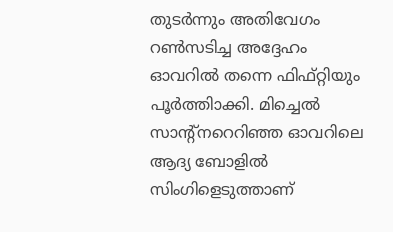തുടര്‍ന്നും അതിവേഗം റണ്‍സടിച്ച അദ്ദേഹം ഓവറില്‍ തന്നെ ഫിഫ്റ്റിയും പൂര്‍ത്തിാക്കി. മിച്ചെല്‍ സാന്റ്‌നറെറിഞ്ഞ ഓവറിലെ ആദ്യ ബോളില്‍ സിംഗിളെടുത്താണ്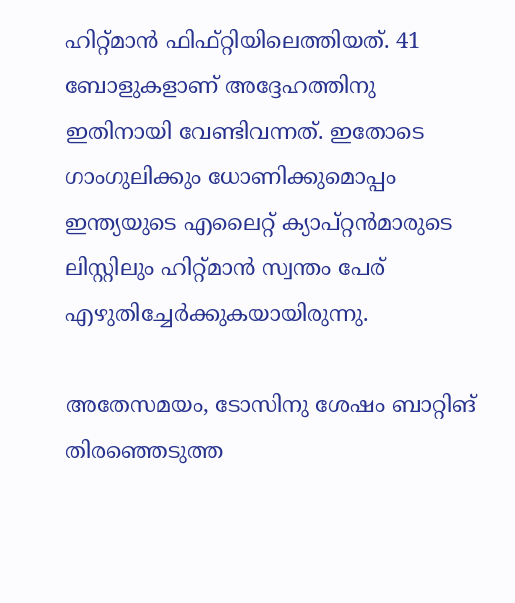ഹിറ്റ്മാന്‍ ഫിഫ്റ്റിയിലെത്തിയത്. 41 ബോളുകളാണ് അദ്ദേഹത്തിനു ഇതിനായി വേണ്ടിവന്നത്. ഇതോടെ ഗാംഗുലിക്കും ധോണിക്കുമൊപ്പം ഇന്ത്യയുടെ എലൈറ്റ് ക്യാപ്റ്റന്‍മാരുടെ ലിസ്റ്റിലും ഹിറ്റ്മാന്‍ സ്വന്തം പേര് എഴുതിച്ചേര്‍ക്കുകയായിരുന്നു.

അതേസമയം, ടോസിനു ശേഷം ബാറ്റിങ് തിരഞ്ഞെടുത്ത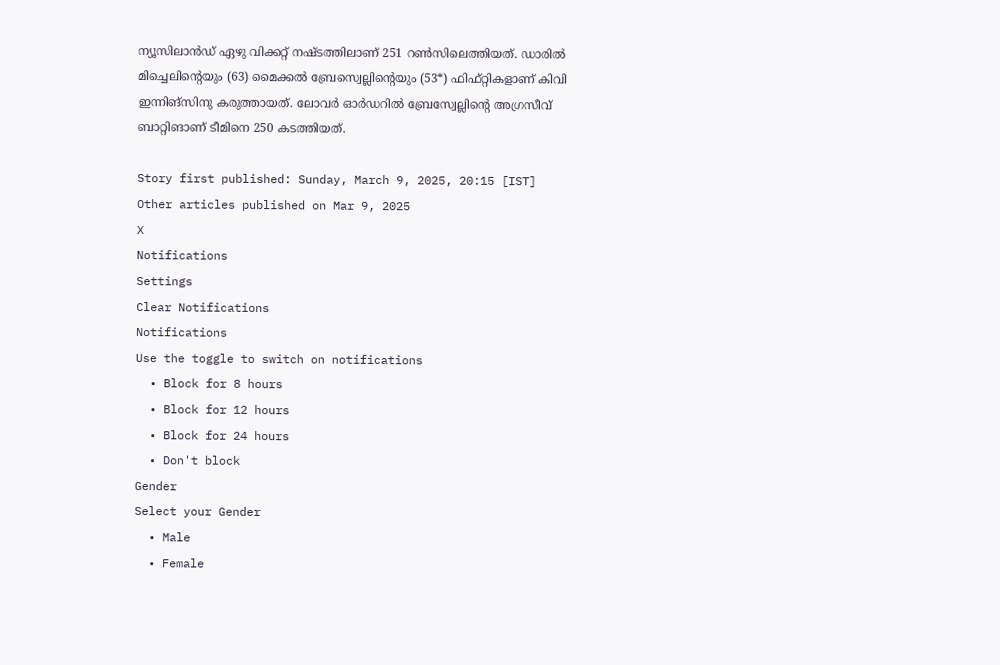ന്യൂസിലാന്‍ഡ് ഏഴു വിക്കറ്റ് നഷ്ടത്തിലാണ് 251 റണ്‍സിലെത്തിയത്. ഡാരില്‍ മിച്ചെലിന്റെയും (63) മൈക്കല്‍ ബ്രേസ്വെല്ലിന്റെയും (53*) ഫിഫ്റ്റികളാണ് കിവി ഇന്നിങ്‌സിനു കരുത്തായത്. ലോവര്‍ ഓര്‍ഡറില്‍ ബ്രേസ്വേല്ലിന്റെ അഗ്രസീവ് ബാറ്റിങാണ് ടീമിനെ 250 കടത്തിയത്.

Story first published: Sunday, March 9, 2025, 20:15 [IST]
Other articles published on Mar 9, 2025
X
Notifications
Settings
Clear Notifications
Notifications
Use the toggle to switch on notifications
  • Block for 8 hours
  • Block for 12 hours
  • Block for 24 hours
  • Don't block
Gender
Select your Gender
  • Male
  • Female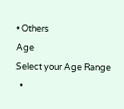• Others
Age
Select your Age Range
  •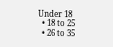Under 18
  • 18 to 25
  • 26 to 35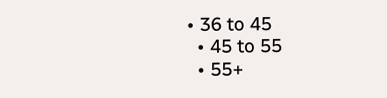• 36 to 45
  • 45 to 55
  • 55+